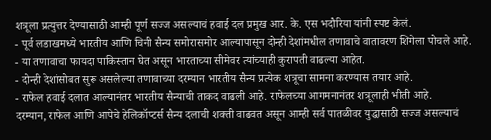शत्रूला प्रत्युत्तर देण्यासाठी आम्ही पूर्ण सज्ज असल्याचं हवाई दल प्रमुख आर. के. एस भदौरिया यांनी स्पष्ट केलं.
- पूर्व लडाखमध्ये भारतीय आणि चिनी सैन्य समोरासमोर आल्यापासून दोन्ही देशांमधील तणावाचे वातावरण शिगेला पोचले आहे.
- या तणावाचा फायदा पाकिस्तान घेत असून भारताच्या सीमेवर त्यांच्याही कुरापती वाढल्या आहेत.
- दोन्ही देशांसोबत सुरू असलेल्या तणावाच्या दरम्यान भारतीय सैन्य प्रत्येक शत्रूचा सामना करण्यास तयार आहे.
- राफेल हवाई दलात आल्यानंतर भारतीय सैन्याची ताकद वाढली आहे. राफेलच्या आगमनानंतर शत्रूलाही भीती आहे.
दरम्यान, राफेल आणि आपेचे हेलिकॉप्टर्स सैन्य दलाची शक्ती वाढवत असून आम्ही सर्व पातळीवर युद्धासाठी सज्ज असल्याचं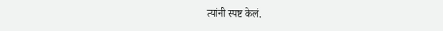त्यांनी स्पष्ट केलं.